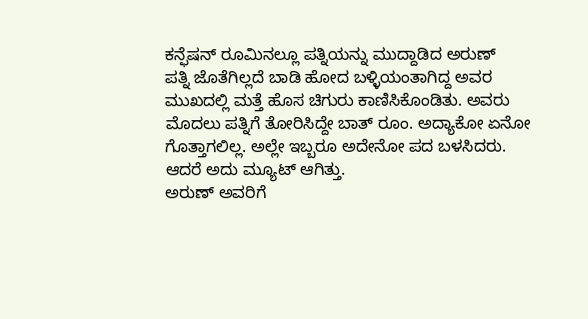ಕನ್ಫೆಷನ್ ರೂಮಿನಲ್ಲೂ ಪತ್ನಿಯನ್ನು ಮುದ್ದಾಡಿದ ಅರುಣ್
ಪತ್ನಿ ಜೊತೆಗಿಲ್ಲದೆ ಬಾಡಿ ಹೋದ ಬಳ್ಳಿಯಂತಾಗಿದ್ದ ಅವರ ಮುಖದಲ್ಲಿ ಮತ್ತೆ ಹೊಸ ಚಿಗುರು ಕಾಣಿಸಿಕೊಂಡಿತು. ಅವರು ಮೊದಲು ಪತ್ನಿಗೆ ತೋರಿಸಿದ್ದೇ ಬಾತ್ ರೂಂ. ಅದ್ಯಾಕೋ ಏನೋ ಗೊತ್ತಾಗಲಿಲ್ಲ. ಅಲ್ಲೇ ಇಬ್ಬರೂ ಅದೇನೋ ಪದ ಬಳಸಿದರು. ಆದರೆ ಅದು ಮ್ಯೂಟ್ ಆಗಿತ್ತು.
ಅರುಣ್ ಅವರಿಗೆ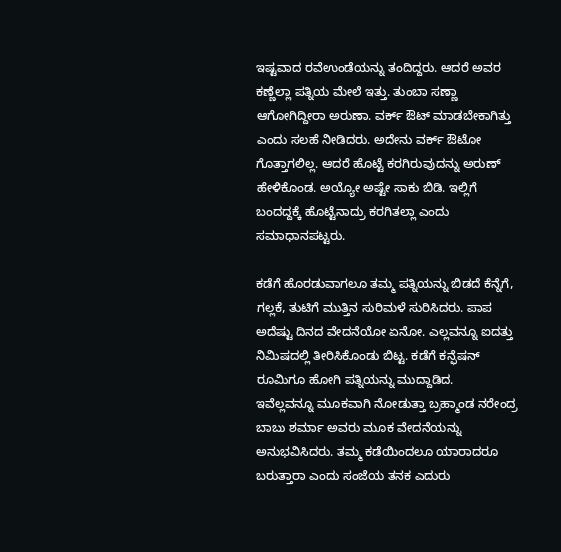ಇಷ್ಟವಾದ ರವೆಉಂಡೆಯನ್ನು ತಂದಿದ್ದರು. ಆದರೆ ಅವರ ಕಣ್ಣೆಲ್ಲಾ ಪತ್ನಿಯ ಮೇಲೆ ಇತ್ತು. ತುಂಬಾ ಸಣ್ಣಾ ಆಗೋಗಿದ್ದೀರಾ ಅರುಣಾ. ವರ್ಕ್ ಔಟ್ ಮಾಡಬೇಕಾಗಿತ್ತು ಎಂದು ಸಲಹೆ ನೀಡಿದರು. ಅದೇನು ವರ್ಕ್ ಔಟೋ ಗೊತ್ತಾಗಲಿಲ್ಲ. ಆದರೆ ಹೊಟ್ಟೆ ಕರಗಿರುವುದನ್ನು ಅರುಣ್ ಹೇಳಿಕೊಂಡ. ಅಯ್ಯೋ ಅಷ್ಟೇ ಸಾಕು ಬಿಡಿ. ಇಲ್ಲಿಗೆ ಬಂದದ್ದಕ್ಕೆ ಹೊಟ್ಟೆನಾದ್ರು ಕರಗಿತಲ್ಲಾ ಎಂದು ಸಮಾಧಾನಪಟ್ಟರು.

ಕಡೆಗೆ ಹೊರಡುವಾಗಲೂ ತಮ್ಮ ಪತ್ನಿಯನ್ನು ಬಿಡದೆ ಕೆನ್ನೆಗೆ, ಗಲ್ಲಕೆ, ತುಟಿಗೆ ಮುತ್ತಿನ ಸುರಿಮಳೆ ಸುರಿಸಿದರು. ಪಾಪ ಅದೆಷ್ಟು ದಿನದ ವೇದನೆಯೋ ಏನೋ. ಎಲ್ಲವನ್ನೂ ಐದತ್ತು ನಿಮಿಷದಲ್ಲಿ ತೀರಿಸಿಕೊಂಡು ಬಿಟ್ಟ. ಕಡೆಗೆ ಕನ್ಫೆಷನ್ ರೂಮಿಗೂ ಹೋಗಿ ಪತ್ನಿಯನ್ನು ಮುದ್ದಾಡಿದ.
ಇವೆಲ್ಲವನ್ನೂ ಮೂಕವಾಗಿ ನೋಡುತ್ತಾ ಬ್ರಹ್ಮಾಂಡ ನರೇಂದ್ರ ಬಾಬು ಶರ್ಮಾ ಅವರು ಮೂಕ ವೇದನೆಯನ್ನು ಅನುಭವಿಸಿದರು. ತಮ್ಮ ಕಡೆಯಿಂದಲೂ ಯಾರಾದರೂ ಬರುತ್ತಾರಾ ಎಂದು ಸಂಜೆಯ ತನಕ ಎದುರು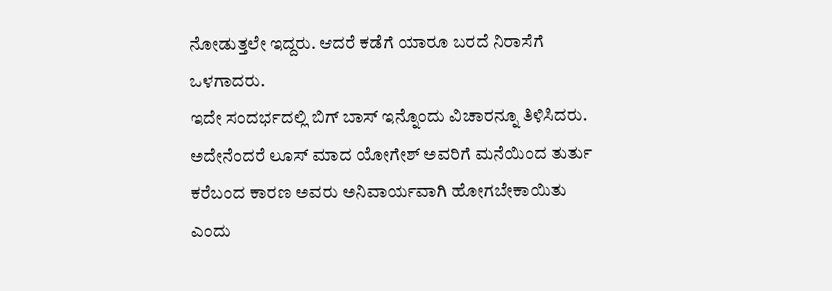ನೋಡುತ್ತಲೇ ಇದ್ದರು. ಆದರೆ ಕಡೆಗೆ ಯಾರೂ ಬರದೆ ನಿರಾಸೆಗೆ ಒಳಗಾದರು.
ಇದೇ ಸಂದರ್ಭದಲ್ಲಿ ಬಿಗ್ ಬಾಸ್ ಇನ್ನೊಂದು ವಿಚಾರನ್ನೂ ತಿಳಿಸಿದರು. ಅದೇನೆಂದರೆ ಲೂಸ್ ಮಾದ ಯೋಗೇಶ್ ಅವರಿಗೆ ಮನೆಯಿಂದ ತುರ್ತು ಕರೆಬಂದ ಕಾರಣ ಅವರು ಅನಿವಾರ್ಯವಾಗಿ ಹೋಗಬೇಕಾಯಿತು ಎಂದು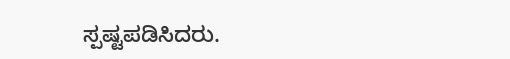ಸ್ಪಷ್ಟಪಡಿಸಿದರು.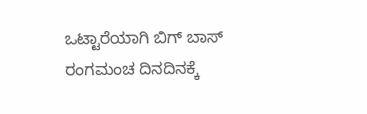ಒಟ್ಟಾರೆಯಾಗಿ ಬಿಗ್ ಬಾಸ್ ರಂಗಮಂಚ ದಿನದಿನಕ್ಕೆ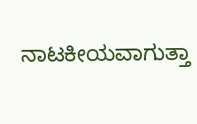ನಾಟಕೀಯವಾಗುತ್ತಾ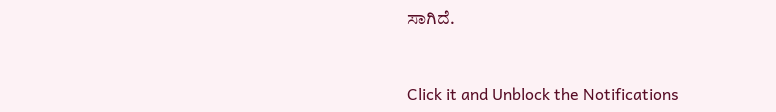ಸಾಗಿದೆ.


Click it and Unblock the Notifications